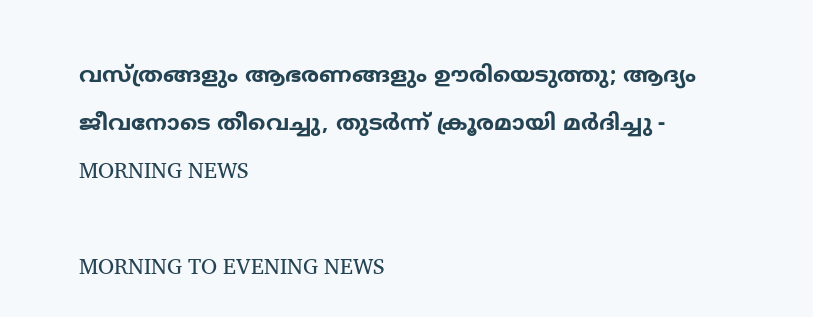വസ്ത്രങ്ങളും ആഭരണങ്ങളും ഊരിയെടുത്തു; ആദ്യം ജീവനോടെ തീവെച്ചു, തുടര്‍ന്ന് ക്രൂരമായി മര്‍ദിച്ചു - MORNING NEWS

MORNING TO EVENING NEWS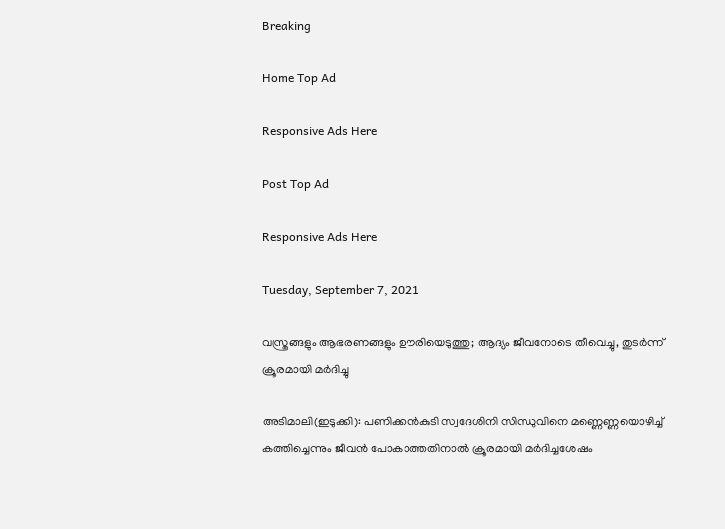Breaking

Home Top Ad

Responsive Ads Here

Post Top Ad

Responsive Ads Here

Tuesday, September 7, 2021

വസ്ത്രങ്ങളും ആഭരണങ്ങളും ഊരിയെടുത്തു; ആദ്യം ജീവനോടെ തീവെച്ചു, തുടര്‍ന്ന് ക്രൂരമായി മര്‍ദിച്ചു

അടിമാലി(ഇടുക്കി): പണിക്കൻകുടി സ്വദേശിനി സിന്ധുവിനെ മണ്ണെണ്ണയൊഴിച്ച് കത്തിച്ചെന്നും ജീവൻ പോകാത്തതിനാൽ ക്രൂരമായി മർദിച്ചശേഷം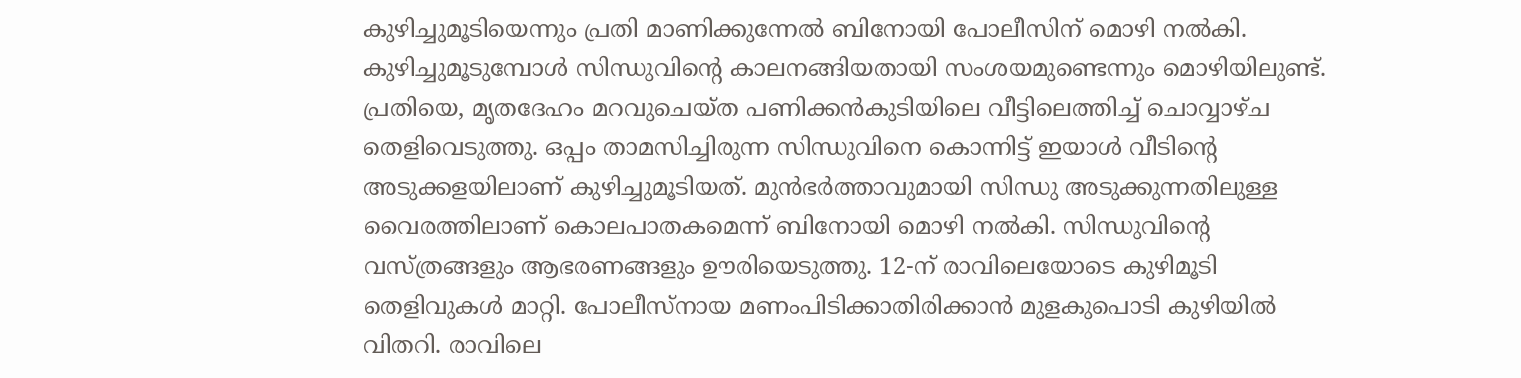കുഴിച്ചുമൂടിയെന്നും പ്രതി മാണിക്കുന്നേൽ ബിനോയി പോലീസിന് മൊഴി നൽകി. കുഴിച്ചുമൂടുമ്പോൾ സിന്ധുവിന്റെ കാലനങ്ങിയതായി സംശയമുണ്ടെന്നും മൊഴിയിലുണ്ട്. പ്രതിയെ, മൃതദേഹം മറവുചെയ്ത പണിക്കൻകുടിയിലെ വീട്ടിലെത്തിച്ച് ചൊവ്വാഴ്ച തെളിവെടുത്തു. ഒപ്പം താമസിച്ചിരുന്ന സിന്ധുവിനെ കൊന്നിട്ട് ഇയാൾ വീടിന്റെ അടുക്കളയിലാണ് കുഴിച്ചുമൂടിയത്. മുൻഭർത്താവുമായി സിന്ധു അടുക്കുന്നതിലുള്ള വൈരത്തിലാണ് കൊലപാതകമെന്ന് ബിനോയി മൊഴി നൽകി. സിന്ധുവിന്റെ വസ്ത്രങ്ങളും ആഭരണങ്ങളും ഊരിയെടുത്തു. 12-ന് രാവിലെയോടെ കുഴിമൂടി തെളിവുകൾ മാറ്റി. പോലീസ്നായ മണംപിടിക്കാതിരിക്കാൻ മുളകുപൊടി കുഴിയിൽ വിതറി. രാവിലെ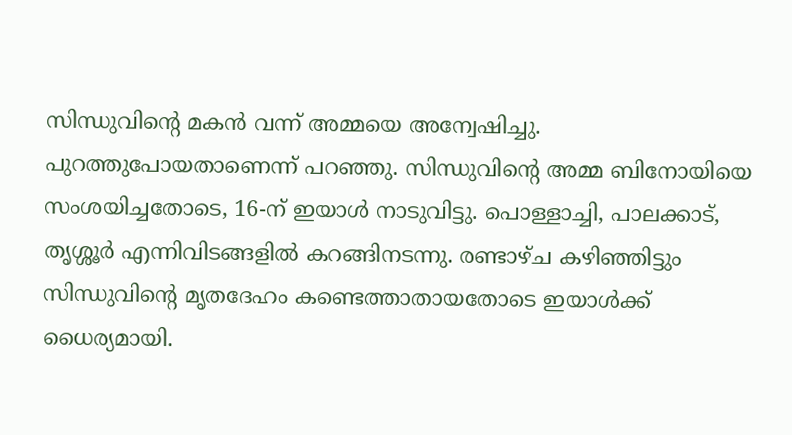സിന്ധുവിന്റെ മകൻ വന്ന് അമ്മയെ അന്വേഷിച്ചു. പുറത്തുപോയതാണെന്ന് പറഞ്ഞു. സിന്ധുവിന്റെ അമ്മ ബിനോയിയെ സംശയിച്ചതോടെ, 16-ന് ഇയാൾ നാടുവിട്ടു. പൊള്ളാച്ചി, പാലക്കാട്, തൃശ്ശൂർ എന്നിവിടങ്ങളിൽ കറങ്ങിനടന്നു. രണ്ടാഴ്ച കഴിഞ്ഞിട്ടും സിന്ധുവിന്റെ മൃതദേഹം കണ്ടെത്താതായതോടെ ഇയാൾക്ക് ധൈര്യമായി.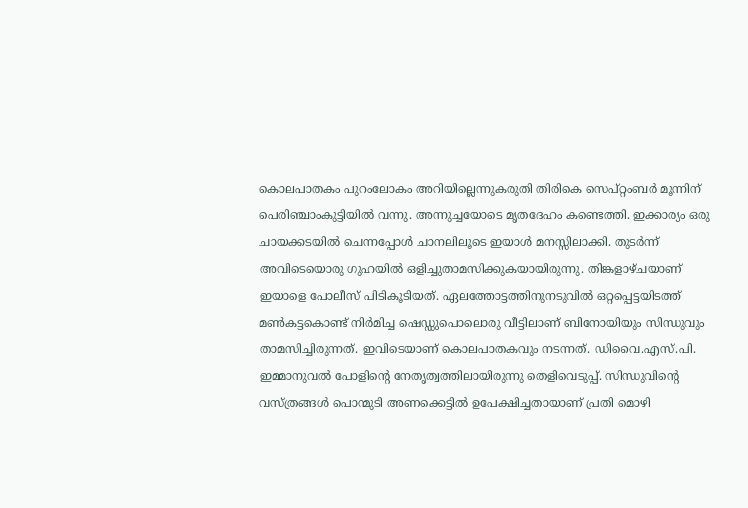കൊലപാതകം പുറംലോകം അറിയില്ലെന്നുകരുതി തിരികെ സെപ്റ്റംബർ മൂന്നിന് പെരിഞ്ചാംകുട്ടിയിൽ വന്നു. അന്നുച്ചയോടെ മൃതദേഹം കണ്ടെത്തി. ഇക്കാര്യം ഒരു ചായക്കടയിൽ ചെന്നപ്പോൾ ചാനലിലൂടെ ഇയാൾ മനസ്സിലാക്കി. തുടർന്ന് അവിടെയൊരു ഗുഹയിൽ ഒളിച്ചുതാമസിക്കുകയായിരുന്നു. തിങ്കളാഴ്ചയാണ് ഇയാളെ പോലീസ് പിടികൂടിയത്. ഏലത്തോട്ടത്തിനുനടുവിൽ ഒറ്റപ്പെട്ടയിടത്ത് മൺകട്ടകൊണ്ട് നിർമിച്ച ഷെഡ്ഡുപൊലൊരു വീട്ടിലാണ് ബിനോയിയും സിന്ധുവും താമസിച്ചിരുന്നത്. ഇവിടെയാണ് കൊലപാതകവും നടന്നത്. ഡിവൈ.എസ്.പി. ഇമ്മാനുവൽ പോളിന്റെ നേതൃത്വത്തിലായിരുന്നു തെളിവെടുപ്പ്. സിന്ധുവിന്റെ വസ്ത്രങ്ങൾ പൊന്മുടി അണക്കെട്ടിൽ ഉപേക്ഷിച്ചതായാണ് പ്രതി മൊഴി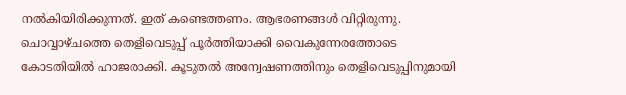നൽകിയിരിക്കുന്നത്. ഇത് കണ്ടെത്തണം. ആഭരണങ്ങൾ വിറ്റിരുന്നു. ചൊവ്വാഴ്ചത്തെ തെളിവെടുപ്പ് പൂർത്തിയാക്കി വൈകുന്നേരത്തോടെ കോടതിയിൽ ഹാജരാക്കി. കൂടുതൽ അന്വേഷണത്തിനും തെളിവെടുപ്പിനുമായി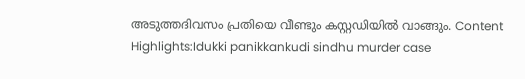അടുത്തദിവസം പ്രതിയെ വീണ്ടും കസ്റ്റഡിയിൽ വാങ്ങും. Content Highlights:Idukki panikkankudi sindhu murder case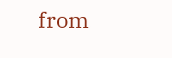from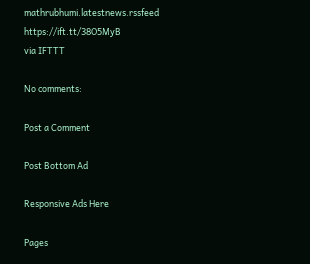mathrubhumi.latestnews.rssfeed https://ift.tt/38O5MyB
via IFTTT

No comments:

Post a Comment

Post Bottom Ad

Responsive Ads Here

Pages